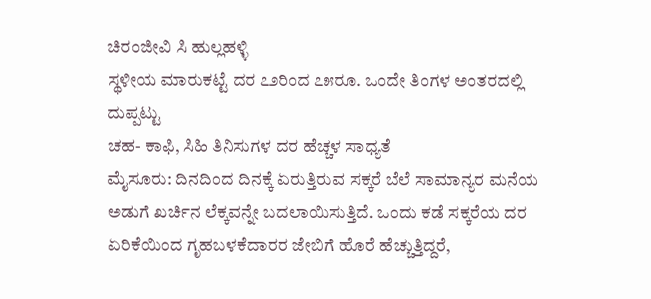ಚಿರಂಜೀವಿ ಸಿ ಹುಲ್ಲಹಳ್ಳಿ
ಸ್ಥಳೀಯ ಮಾರುಕಟ್ಟೆ ದರ ೭೨ರಿಂದ ೭೫ರೂ. ಒಂದೇ ತಿಂಗಳ ಅಂತರದಲ್ಲಿ ದುಪ್ಪಟ್ಟು
ಚಹ- ಕಾಫಿ, ಸಿಹಿ ತಿನಿಸುಗಳ ದರ ಹೆಚ್ಚಳ ಸಾಧ್ಯತೆ
ಮೈಸೂರು: ದಿನದಿಂದ ದಿನಕ್ಕೆ ಏರುತ್ತಿರುವ ಸಕ್ಕರೆ ಬೆಲೆ ಸಾಮಾನ್ಯರ ಮನೆಯ ಅಡುಗೆ ಖರ್ಚಿನ ಲೆಕ್ಕವನ್ನೇ ಬದಲಾಯಿಸುತ್ತಿದೆ. ಒಂದು ಕಡೆ ಸಕ್ಕರೆಯ ದರ ಏರಿಕೆಯಿಂದ ಗೃಹಬಳಕೆದಾರರ ಜೇಬಿಗೆ ಹೊರೆ ಹೆಚ್ಚುತ್ತಿದ್ದರೆ,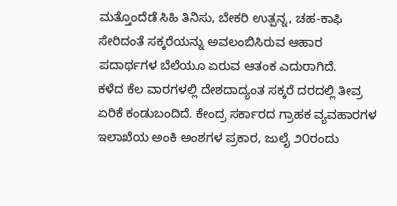ಮತ್ತೊಂದೆಡೆ ಸಿಹಿ ತಿನಿಸು, ಬೇಕರಿ ಉತ್ಪನ್ನ, ಚಹ-ಕಾಫಿ ಸೇರಿದಂತೆ ಸಕ್ಕರೆಯನ್ನು ಅವಲಂಬಿಸಿರುವ ಆಹಾರ ಪದಾರ್ಥಗಳ ಬೆಲೆಯೂ ಏರುವ ಆತಂಕ ಎದುರಾಗಿದೆ.
ಕಳೆದ ಕೆಲ ವಾರಗಳಲ್ಲಿ ದೇಶದಾದ್ಯಂತ ಸಕ್ಕರೆ ದರದಲ್ಲಿ ತೀವ್ರ ಏರಿಕೆ ಕಂಡುಬಂದಿದೆ. ಕೇಂದ್ರ ಸರ್ಕಾರದ ಗ್ರಾಹಕ ವ್ಯವಹಾರಗಳ ಇಲಾಖೆಯ ಅಂಕಿ ಅಂಶಗಳ ಪ್ರಕಾರ, ಜುಲೈ ೨೦ರಂದು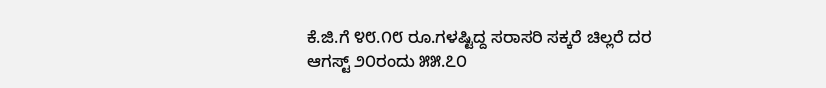ಕೆ.ಜಿ.ಗೆ ೪೮.೧೮ ರೂ.ಗಳಷ್ಟಿದ್ದ ಸರಾಸರಿ ಸಕ್ಕರೆ ಚಿಲ್ಲರೆ ದರ ಆಗಸ್ಟ್ ೨೦ರಂದು ೫೫.೭೦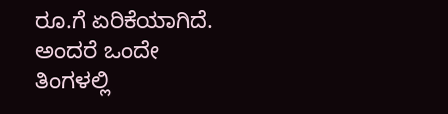ರೂ.ಗೆ ಏರಿಕೆಯಾಗಿದೆ. ಅಂದರೆ ಒಂದೇ ತಿಂಗಳಲ್ಲಿ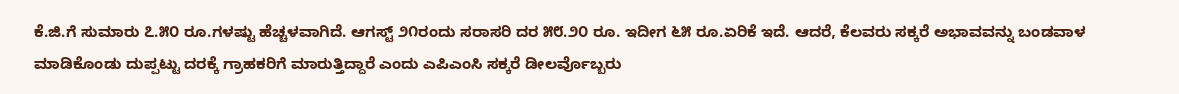ಕೆ.ಜಿ.ಗೆ ಸುಮಾರು ೭.೫೦ ರೂ.ಗಳಷ್ಟು ಹೆಚ್ಚಳವಾಗಿದೆ. ಆಗಸ್ಟ್ ೨೧ರಂದು ಸರಾಸರಿ ದರ ೫೮.೨೦ ರೂ. ಇದೀಗ ೬೫ ರೂ.ಏರಿಕೆ ಇದೆ. ಆದರೆ, ಕೆಲವರು ಸಕ್ಕರೆ ಅಭಾವವನ್ನು ಬಂಡವಾಳ ಮಾಡಿಕೊಂಡು ದುಪ್ಪಟ್ಟು ದರಕ್ಕೆ ಗ್ರಾಹಕರಿಗೆ ಮಾರುತ್ತಿದ್ದಾರೆ ಎಂದು ಎಪಿಎಂಸಿ ಸಕ್ಕರೆ ಡೀಲರ್ವೊಬ್ಬರು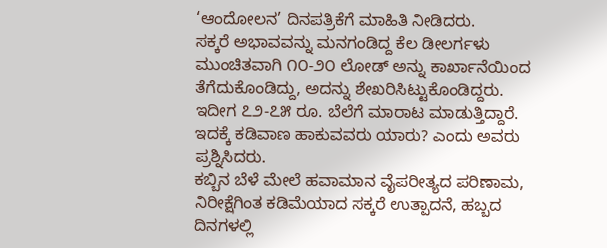‘ಆಂದೋಲನ’ ದಿನಪತ್ರಿಕೆಗೆ ಮಾಹಿತಿ ನೀಡಿದರು.
ಸಕ್ಕರೆ ಅಭಾವವನ್ನು ಮನಗಂಡಿದ್ದ ಕೆಲ ಡೀಲರ್ಗಳು ಮುಂಚಿತವಾಗಿ ೧೦-೨೦ ಲೋಡ್ ಅನ್ನು ಕಾರ್ಖಾನೆಯಿಂದ ತೆಗೆದುಕೊಂಡಿದ್ದು, ಅದನ್ನು ಶೇಖರಿಸಿಟ್ಟುಕೊಂಡಿದ್ದರು. ಇದೀಗ ೭೨-೭೫ ರೂ. ಬೆಲೆಗೆ ಮಾರಾಟ ಮಾಡುತ್ತಿದ್ದಾರೆ. ಇದಕ್ಕೆ ಕಡಿವಾಣ ಹಾಕುವವರು ಯಾರು? ಎಂದು ಅವರು ಪ್ರಶ್ನಿಸಿದರು.
ಕಬ್ಬಿನ ಬೆಳೆ ಮೇಲೆ ಹವಾಮಾನ ವೈಪರೀತ್ಯದ ಪರಿಣಾಮ, ನಿರೀಕ್ಷೆಗಿಂತ ಕಡಿಮೆಯಾದ ಸಕ್ಕರೆ ಉತ್ಪಾದನೆ, ಹಬ್ಬದ ದಿನಗಳಲ್ಲಿ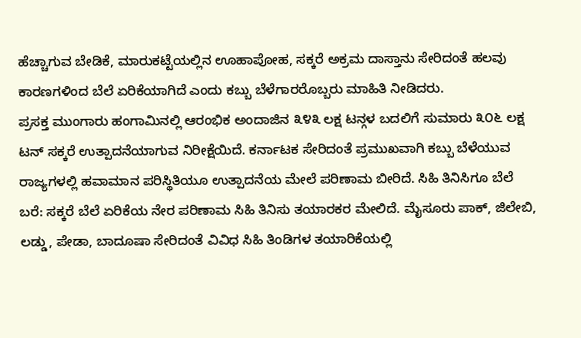ಹೆಚ್ಚಾಗುವ ಬೇಡಿಕೆ, ಮಾರುಕಟ್ಟೆಯಲ್ಲಿನ ಊಹಾಪೋಹ, ಸಕ್ಕರೆ ಅಕ್ರಮ ದಾಸ್ತಾನು ಸೇರಿದಂತೆ ಹಲವು ಕಾರಣಗಳಿಂದ ಬೆಲೆ ಏರಿಕೆಯಾಗಿದೆ ಎಂದು ಕಬ್ಬು ಬೆಳೆಗಾರರೊಬ್ಬರು ಮಾಹಿತಿ ನೀಡಿದರು.
ಪ್ರಸಕ್ತ ಮುಂಗಾರು ಹಂಗಾಮಿನಲ್ಲಿ ಆರಂಭಿಕ ಅಂದಾಜಿನ ೩೪೩ ಲಕ್ಷ ಟನ್ಗಳ ಬದಲಿಗೆ ಸುಮಾರು ೩೦೬ ಲಕ್ಷ ಟನ್ ಸಕ್ಕರೆ ಉತ್ಪಾದನೆಯಾಗುವ ನಿರೀಕ್ಷೆಯಿದೆ. ಕರ್ನಾಟಕ ಸೇರಿದಂತೆ ಪ್ರಮುಖವಾಗಿ ಕಬ್ಬು ಬೆಳೆಯುವ ರಾಜ್ಯಗಳಲ್ಲಿ ಹವಾಮಾನ ಪರಿಸ್ಥಿತಿಯೂ ಉತ್ಪಾದನೆಯ ಮೇಲೆ ಪರಿಣಾಮ ಬೀರಿದೆ. ಸಿಹಿ ತಿನಿಸಿಗೂ ಬೆಲೆ ಬರೆ: ಸಕ್ಕರೆ ಬೆಲೆ ಏರಿಕೆಯ ನೇರ ಪರಿಣಾಮ ಸಿಹಿ ತಿನಿಸು ತಯಾರಕರ ಮೇಲಿದೆ. ಮೈಸೂರು ಪಾಕ್, ಜಿಲೇಬಿ, ಲಡ್ಡು, ಪೇಡಾ, ಬಾದೂಷಾ ಸೇರಿದಂತೆ ವಿವಿಧ ಸಿಹಿ ತಿಂಡಿಗಳ ತಯಾರಿಕೆಯಲ್ಲಿ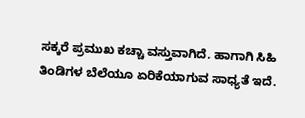ಸಕ್ಕರೆ ಪ್ರಮುಖ ಕಚ್ಚಾ ವಸ್ತುವಾಗಿದೆ. ಹಾಗಾಗಿ ಸಿಹಿ ತಿಂಡಿಗಳ ಬೆಲೆಯೂ ಏರಿಕೆಯಾಗುವ ಸಾಧ್ಯತೆ ಇದೆ.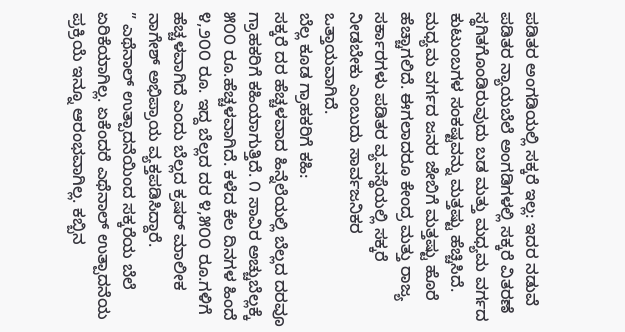ಪಡಿತರ ಅಂಗಡಿಯಲ್ಲಿ ಸಕ್ಕರೆ ಇಲ್ಲ: ಇದರ ನಡುವೆ ಪಡಿತರ ನ್ಯಾಯಬೆಲೆ ಅಂಗಡಿಗಳಲ್ಲಿ ಸಕ್ಕರೆ ವಿತರಣೆ ಸ್ಥಗಿತಗೊಂಡಿರುವುದು ಬಡ ಮತ್ತು ಮಧ್ಯಮ ವರ್ಗದ ಕುಟುಂಬಗಳ ಸಂಕಷ್ಟವನ್ನು ಮತ್ತಷ್ಟು ಹೆಚ್ಚಿಸಿದೆ. ಮಧ್ಯಮ ವರ್ಗದ ಜನರ ಜೇಬಿಗೆ ಮತ್ತಷ್ಟು ಹೊರೆ ಹೆಚ್ಚಾಗಲಿದೆ. ಈಗಲಾದರೂ ಕೇಂದ್ರ ಮತ್ತು ರಾಜ್ಯ ಸರ್ಕಾರಗಳು ಪಡಿತರ ವ್ಯವಸ್ಥೆಯಲ್ಲಿ ಸಕ್ಕರೆ ನೀಡಬೇಕು ಎಂಬುದು ಸಾರ್ವಜನಿಕರ ಒತ್ತಾಯವಾಗಿದೆ.
ಬೆಲ್ಲ ಕೂಡ ಗ್ರಾಹಕರಿಗೆ ಕಹಿ:
ಸಕ್ಕರೆ ದರ ಹೆಚ್ಚಳವಾದ ಹಿನ್ನೆಲೆಯಲ್ಲಿ ಬೆಲ್ಲದ ದರವೂ ಗ್ರಾಹಕರಿಗೆ ಕಹಿಯಾಗುತ್ತಿದೆ. ೧ ಸಾವಿರ ಅಚ್ಚುಬೆಲ್ಲಕ್ಕೆ ೫೦೦ ರೂ.ಹೆಚ್ಚಳವಾಗಿದೆ. ಕಳೆದ ಕೆಲ ದಿನಗಳ ಹಿಂದೆ ೪,೨೦೦ ರೂ. ಇದ್ದ ಬೆಲ್ಲದ ದರ ೪,೫೦೦ ರೂ.ಗಳಿಗೆ ಹೆಚ್ಚಳವಾಗಿದೆ ಎಂದು ಬೆಲ್ಲದ ಕ್ರಷರ್ ಮಾಲೀಕ ನಾಗೇಶ್ ಅಭಿಪ್ರಾಯ ವ್ಯಕ್ತಪಡಿಸಿದ್ದಾರೆ.
” ಎಥೆನಾಲ್ ಉತ್ಪಾದನೆಯಿಂದ ಸಕ್ಕರೆಯ ಬೆಲೆ ಏರಿಕೆಯಾಗಿಲ್ಲ. ಏಕೆಂದರೆ ಎಥೆನಾಲ್ ಉತ್ಪಾದನೆಯ ಪ್ರಕ್ರಿಯೆ ಇನ್ನೂ ಆರಂಭವಾಗಿಲ್ಲ. ಕಬ್ಬಿನ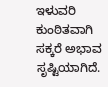ಇಳುವರಿ ಕುಂಠಿತವಾಗಿ ಸಕ್ಕರೆ ಅಭಾವ ಸೃಷ್ಟಿಯಾಗಿದೆ.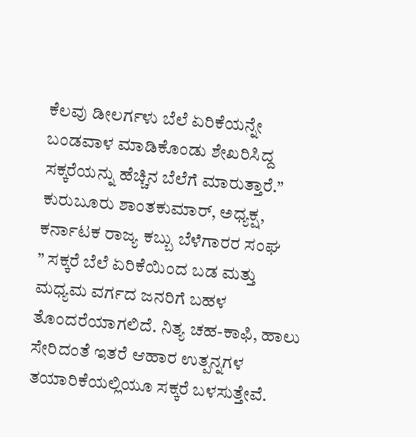ಕೆಲವು ಡೀಲರ್ಗಳು ಬೆಲೆ ಏರಿಕೆಯನ್ನೇ ಬಂಡವಾಳ ಮಾಡಿಕೊಂಡು ಶೇಖರಿಸಿದ್ದ ಸಕ್ಕರೆಯನ್ನು ಹೆಚ್ಚಿನ ಬೆಲೆಗೆ ಮಾರುತ್ತಾರೆ.”
ಕುರುಬೂರು ಶಾಂತಕುಮಾರ್, ಅಧ್ಯಕ್ಷ, ಕರ್ನಾಟಕ ರಾಜ್ಯ ಕಬ್ಬು ಬೆಳೆಗಾರರ ಸಂಘ
” ಸಕ್ಕರೆ ಬೆಲೆ ಏರಿಕೆಯಿಂದ ಬಡ ಮತ್ತು ಮಧ್ಯಮ ವರ್ಗದ ಜನರಿಗೆ ಬಹಳ ತೊಂದರೆಯಾಗಲಿದೆ. ನಿತ್ಯ ಚಹ-ಕಾಫಿ, ಹಾಲು ಸೇರಿದಂತೆ ಇತರೆ ಆಹಾರ ಉತ್ಪನ್ನಗಳ ತಯಾರಿಕೆಯಲ್ಲಿಯೂ ಸಕ್ಕರೆ ಬಳಸುತ್ತೇವೆ.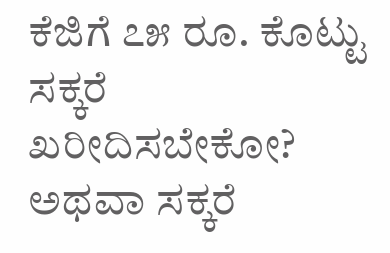ಕೆಜಿಗೆ ೭೫ ರೂ. ಕೊಟ್ಟು ಸಕ್ಕರೆ ಖರೀದಿಸಬೇಕೋ? ಅಥವಾ ಸಕ್ಕರೆ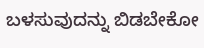ಬಳಸುವುದನ್ನು ಬಿಡಬೇಕೋ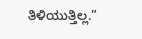ತಿಳಿಯುತ್ತಿಲ್ಲ.”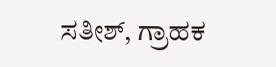ಸತೀಶ್, ಗ್ರಾಹಕ